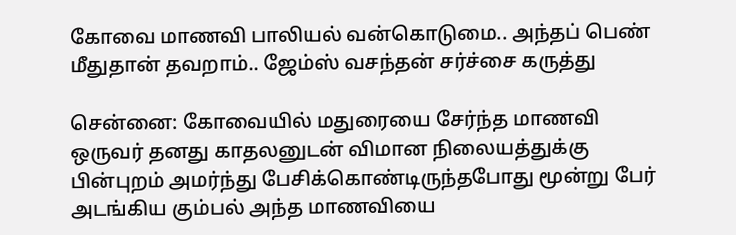கோவை மாணவி பாலியல் வன்கொடுமை.. அந்தப் பெண் மீதுதான் தவறாம்.. ஜேம்ஸ் வசந்தன் சர்ச்சை கருத்து

சென்னை: கோவையில் மதுரையை சேர்ந்த மாணவி ஒருவர் தனது காதலனுடன் விமான நிலையத்துக்கு பின்புறம் அமர்ந்து பேசிக்கொண்டிருந்தபோது மூன்று பேர் அடங்கிய கும்பல் அந்த மாணவியை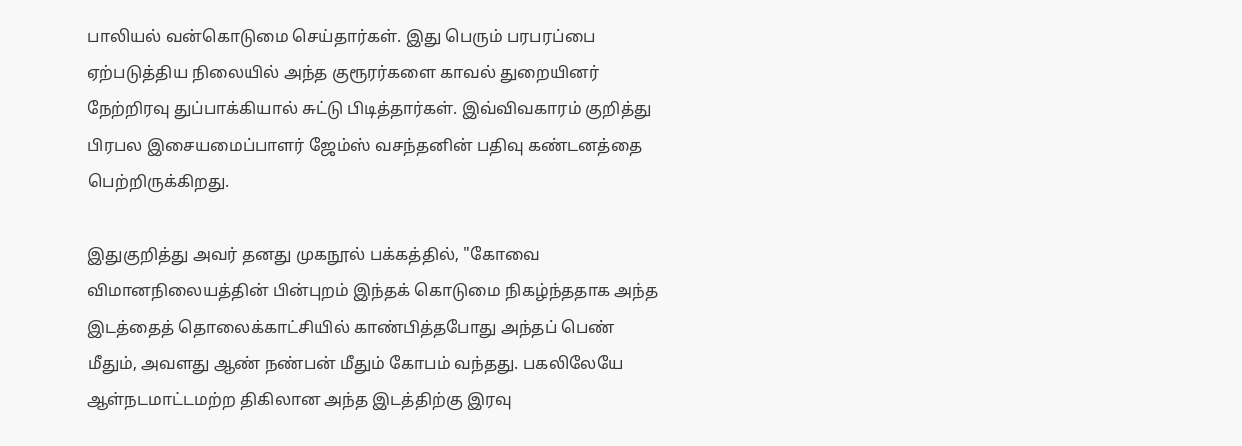பாலியல் வன்கொடுமை செய்தார்கள். இது பெரும் பரபரப்பை ஏற்படுத்திய நிலையில் அந்த குரூரர்களை காவல் துறையினர் நேற்றிரவு துப்பாக்கியால் சுட்டு பிடித்தார்கள். இவ்விவகாரம் குறித்து பிரபல இசையமைப்பாளர் ஜேம்ஸ் வசந்தனின் பதிவு கண்டனத்தை பெற்றிருக்கிறது.

இதுகுறித்து அவர் தனது முகநூல் பக்கத்தில், "கோவை விமானநிலையத்தின் பின்புறம் இந்தக் கொடுமை நிகழ்ந்ததாக அந்த இடத்தைத் தொலைக்காட்சியில் காண்பித்தபோது அந்தப் பெண் மீதும், அவளது ஆண் நண்பன் மீதும் கோபம் வந்தது. பகலிலேயே ஆள்நடமாட்டமற்ற திகிலான அந்த இடத்திற்கு இரவு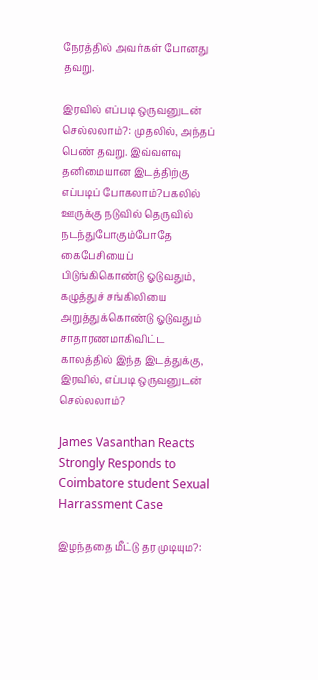நேரத்தில் அவர்கள் போனது தவறு.

இரவில் எப்படி ஒருவனுடன் செல்லலாம்?: முதலில், அந்தப் பெண் தவறு. இவ்வளவு தனிமையான இடத்திற்கு எப்படிப் போகலாம்?பகலில் ஊருக்கு நடுவில் தெருவில் நடந்துபோகும்போதே கைபேசியைப் பிடுங்கிகொண்டு ஓடுவதும், கழுத்துச் சங்கிலியை அறுத்துக்கொண்டு ஓடுவதும் சாதாரணமாகிவிட்ட காலத்தில் இந்த இடத்துக்கு, இரவில், எப்படி ஒருவனுடன் செல்லலாம்?

James Vasanthan Reacts Strongly Responds to Coimbatore student Sexual Harrassment Case

இழந்ததை மீட்டு தர முடியும?: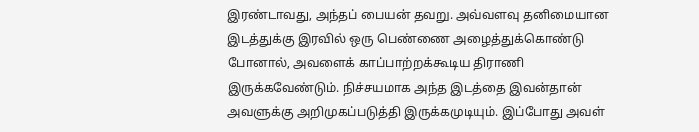இரண்டாவது, அந்தப் பையன் தவறு. அவ்வளவு தனிமையான இடத்துக்கு இரவில் ஒரு பெண்ணை அழைத்துக்கொண்டு போனால், அவளைக் காப்பாற்றக்கூடிய திராணி இருக்கவேண்டும். நிச்சயமாக அந்த இடத்தை இவன்தான் அவளுக்கு அறிமுகப்படுத்தி இருக்கமுடியும். இப்போது அவள்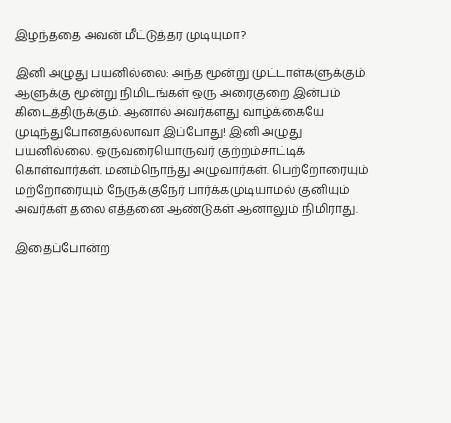இழந்ததை அவன் மீட்டுத்தர முடியுமா?

இனி அழுது பயனில்லை: அந்த மூன்று முட்டாள்களுக்கும் ஆளுக்கு மூன்று நிமிடங்கள் ஒரு அரைகுறை இன்பம் கிடைத்திருக்கும். ஆனால் அவர்களது வாழ்க்கையே முடிந்துபோனதல்லாவா இப்போது! இனி அழுது பயனில்லை. ஒருவரையொருவர் குற்றம்சாட்டிக் கொள்வார்கள். மனம்நொந்து அழுவார்கள். பெற்றோரையும் மற்றோரையும் நேருக்குநேர் பார்க்கமுடியாமல் குனியும் அவர்கள் தலை எத்தனை ஆண்டுகள் ஆனாலும் நிமிராது.

இதைப்போன்ற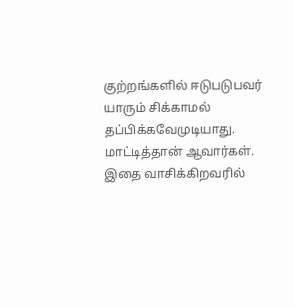குற்றங்களில் ஈடுபடுபவர் யாரும் சிக்காமல் தப்பிக்கவேமுடியாது. மாட்டித்தான் ஆவார்கள். இதை வாசிக்கிறவரில்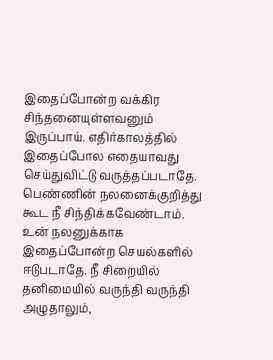இதைப்போன்ற வக்கிர சிந்தனையுள்ளவனும் இருப்பாய். எதிர்காலத்தில் இதைப்போல எதையாவது செய்துவிட்டு வருத்தப்படாதே. பெண்ணின் நலனைக்குறித்து கூட நீ சிந்திக்கவேண்டாம். உன் நலனுக்காக இதைப்போன்ற செயல்களில் ஈடுபடாதே. நீ சிறையில் தனிமையில் வருந்தி வருந்தி அழுதாலும்,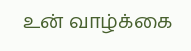உன் வாழ்க்கை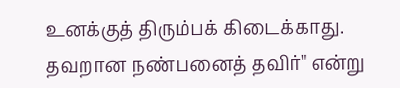உனக்குத் திரும்பக் கிடைக்காது. தவறான நண்பனைத் தவிர்" என்று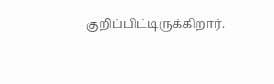குறிப்பிட்டிருக்கிறார்.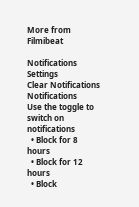More from Filmibeat

Notifications
Settings
Clear Notifications
Notifications
Use the toggle to switch on notifications
  • Block for 8 hours
  • Block for 12 hours
  • Block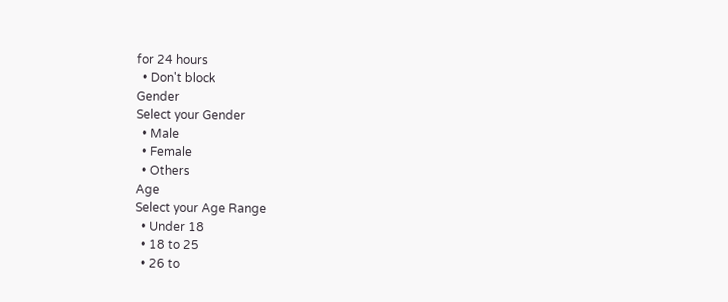for 24 hours
  • Don't block
Gender
Select your Gender
  • Male
  • Female
  • Others
Age
Select your Age Range
  • Under 18
  • 18 to 25
  • 26 to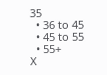35
  • 36 to 45
  • 45 to 55
  • 55+
X